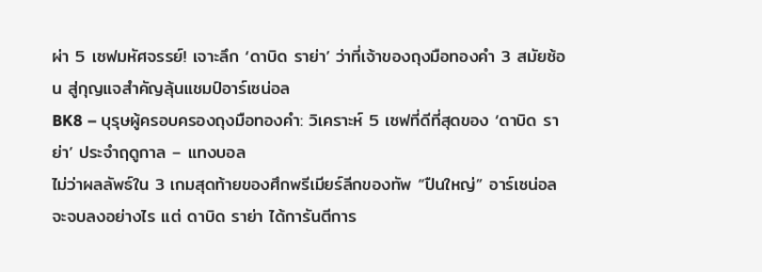ผ่า 5 เซฟมหัศจรรย์! เจาะลึก ‘ดาบิด ราย่า’ ว่าที่เจ้าของถุงมือทองคำ 3 สมัยซ้อน สู่กุญแจสำคัญลุ้นแชมป์อาร์เซน่อล
BK8 – บุรุษผู้ครอบครองถุงมือทองคำ: วิเคราะห์ 5 เซฟที่ดีที่สุดของ ‘ดาบิด ราย่า’ ประจำฤดูกาล – แทงบอล
ไม่ว่าผลลัพธ์ใน 3 เกมสุดท้ายของศึกพรีเมียร์ลีกของทัพ “ปืนใหญ่” อาร์เซน่อล จะจบลงอย่างไร แต่ ดาบิด ราย่า ได้การันตีการ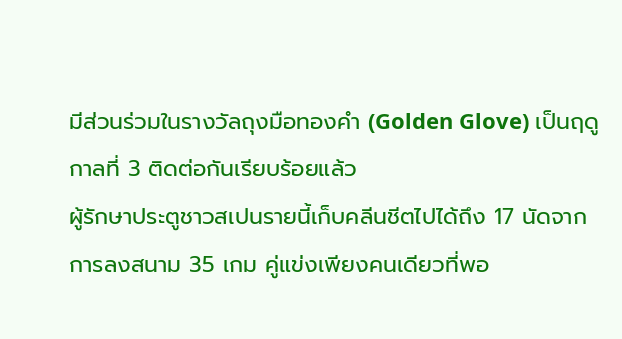มีส่วนร่วมในรางวัลถุงมือทองคำ (Golden Glove) เป็นฤดูกาลที่ 3 ติดต่อกันเรียบร้อยแล้ว
ผู้รักษาประตูชาวสเปนรายนี้เก็บคลีนชีตไปได้ถึง 17 นัดจากการลงสนาม 35 เกม คู่แข่งเพียงคนเดียวที่พอ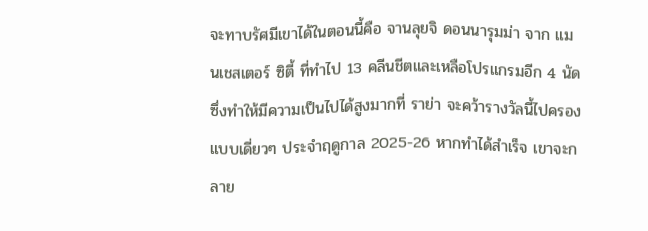จะทาบรัศมีเขาได้ในตอนนี้คือ จานลุยจิ ดอนนารุมม่า จาก แมนเชสเตอร์ ซิตี้ ที่ทำไป 13 คลีนชีตและเหลือโปรแกรมอีก 4 นัด ซึ่งทำให้มีความเป็นไปได้สูงมากที่ ราย่า จะคว้ารางวัลนี้ไปครองแบบเดี่ยวๆ ประจำฤดูกาล 2025-26 หากทำได้สำเร็จ เขาจะกลาย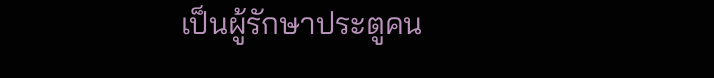เป็นผู้รักษาประตูคน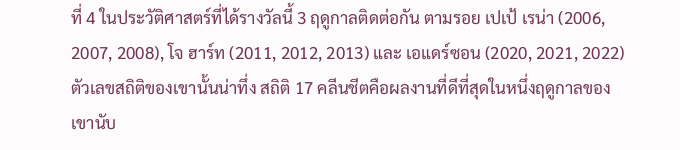ที่ 4 ในประวัติศาสตร์ที่ได้รางวัลนี้ 3 ฤดูกาลติดต่อกัน ตามรอย เปเป้ เรน่า (2006, 2007, 2008), โจ ฮาร์ท (2011, 2012, 2013) และ เอแดร์ซอน (2020, 2021, 2022)
ตัวเลขสถิติของเขานั้นน่าทึ่ง สถิติ 17 คลีนชีตคือผลงานที่ดีที่สุดในหนึ่งฤดูกาลของเขานับ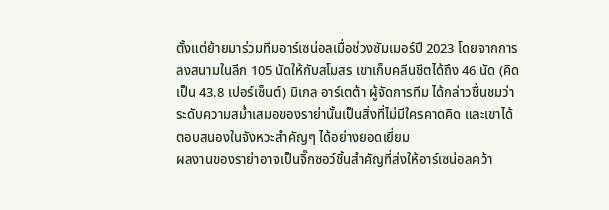ตั้งแต่ย้ายมาร่วมทีมอาร์เซน่อลเมื่อช่วงซัมเมอร์ปี 2023 โดยจากการลงสนามในลีก 105 นัดให้กับสโมสร เขาเก็บคลีนชีตได้ถึง 46 นัด (คิดเป็น 43.8 เปอร์เซ็นต์) มิเกล อาร์เตต้า ผู้จัดการทีม ได้กล่าวชื่นชมว่าระดับความสม่ำเสมอของราย่านั้นเป็นสิ่งที่ไม่มีใครคาดคิด และเขาได้ตอบสนองในจังหวะสำคัญๆ ได้อย่างยอดเยี่ยม
ผลงานของราย่าอาจเป็นจิ๊กซอว์ชิ้นสำคัญที่ส่งให้อาร์เซน่อลคว้า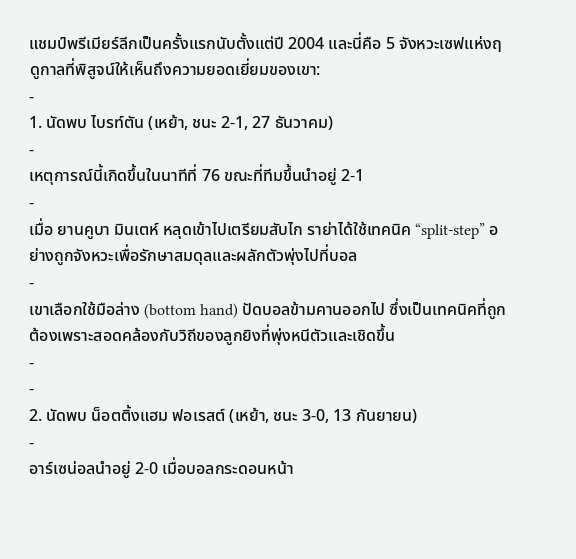แชมป์พรีเมียร์ลีกเป็นครั้งแรกนับตั้งแต่ปี 2004 และนี่คือ 5 จังหวะเซฟแห่งฤดูกาลที่พิสูจน์ให้เห็นถึงความยอดเยี่ยมของเขา:
-
1. นัดพบ ไบรท์ตัน (เหย้า, ชนะ 2-1, 27 ธันวาคม)
-
เหตุการณ์นี้เกิดขึ้นในนาทีที่ 76 ขณะที่ทีมขึ้นนำอยู่ 2-1
-
เมื่อ ยานคูบา มินเตห์ หลุดเข้าไปเตรียมสับไก ราย่าได้ใช้เทคนิค “split-step” อย่างถูกจังหวะเพื่อรักษาสมดุลและผลักตัวพุ่งไปที่บอล
-
เขาเลือกใช้มือล่าง (bottom hand) ปัดบอลข้ามคานออกไป ซึ่งเป็นเทคนิคที่ถูกต้องเพราะสอดคล้องกับวิถีของลูกยิงที่พุ่งหนีตัวและเชิดขึ้น
-
-
2. นัดพบ น็อตติ้งแฮม ฟอเรสต์ (เหย้า, ชนะ 3-0, 13 กันยายน)
-
อาร์เซน่อลนำอยู่ 2-0 เมื่อบอลกระดอนหน้า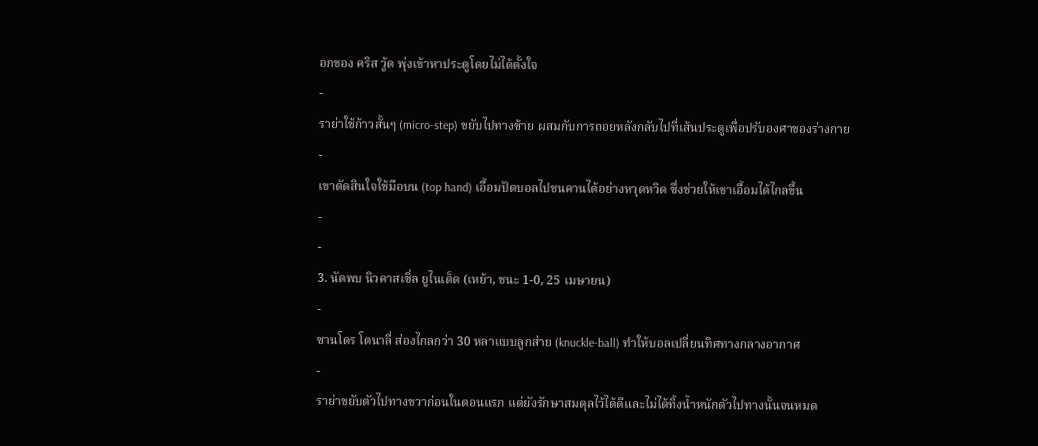อกของ คริส วู้ด พุ่งเข้าหาประตูโดยไม่ได้ตั้งใจ
-
ราย่าใช้ก้าวสั้นๆ (micro-step) ขยับไปทางซ้าย ผสมกับการถอยหลังกลับไปที่เส้นประตูเพื่อปรับองศาของร่างกาย
-
เขาตัดสินใจใช้มือบน (top hand) เอื้อมปัดบอลไปชนคานได้อย่างหวุดหวิด ซึ่งช่วยให้เขาเอื้อมได้ไกลขึ้น
-
-
3. นัดพบ นิวคาสเซิ่ล ยูไนเต็ด (เหย้า, ชนะ 1-0, 25 เมษายน)
-
ซานโดร โตนาลี่ ส่องไกลกว่า 30 หลาแบบลูกส่าย (knuckle-ball) ทำให้บอลเปลี่ยนทิศทางกลางอากาศ
-
ราย่าขยับตัวไปทางขวาก่อนในตอนแรก แต่ยังรักษาสมดุลไว้ได้ดีและไม่ได้ทิ้งน้ำหนักตัวไปทางนั้นจนหมด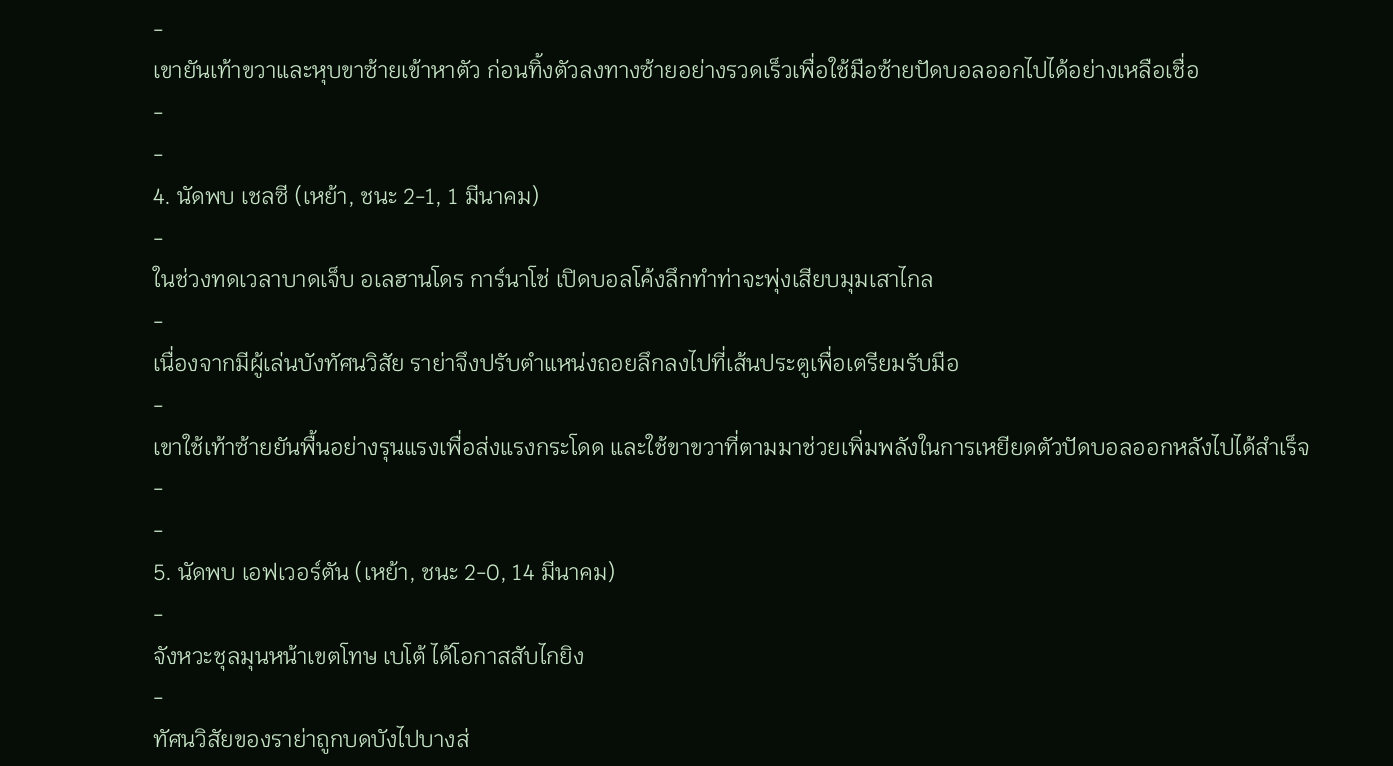-
เขายันเท้าขวาและหุบขาซ้ายเข้าหาตัว ก่อนทิ้งตัวลงทางซ้ายอย่างรวดเร็วเพื่อใช้มือซ้ายปัดบอลออกไปได้อย่างเหลือเชื่อ
-
-
4. นัดพบ เชลซี (เหย้า, ชนะ 2-1, 1 มีนาคม)
-
ในช่วงทดเวลาบาดเจ็บ อเลฮานโดร การ์นาโช่ เปิดบอลโค้งลึกทำท่าจะพุ่งเสียบมุมเสาไกล
-
เนื่องจากมีผู้เล่นบังทัศนวิสัย ราย่าจึงปรับตำแหน่งถอยลึกลงไปที่เส้นประตูเพื่อเตรียมรับมือ
-
เขาใช้เท้าซ้ายยันพื้นอย่างรุนแรงเพื่อส่งแรงกระโดด และใช้ขาขวาที่ตามมาช่วยเพิ่มพลังในการเหยียดตัวปัดบอลออกหลังไปได้สำเร็จ
-
-
5. นัดพบ เอฟเวอร์ตัน (เหย้า, ชนะ 2-0, 14 มีนาคม)
-
จังหวะชุลมุนหน้าเขตโทษ เบโต้ ได้โอกาสสับไกยิง
-
ทัศนวิสัยของราย่าถูกบดบังไปบางส่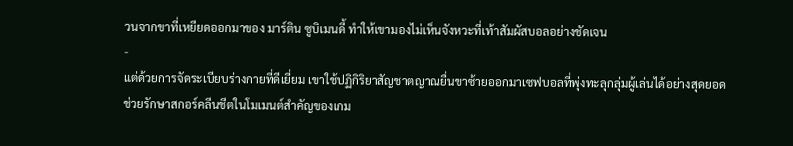วนจากขาที่เหยียดออกมาของ มาร์ติน ซูบิเมนดี้ ทำให้เขามองไม่เห็นจังหวะที่เท้าสัมผัสบอลอย่างชัดเจน
-
แต่ด้วยการจัดระเบียบร่างกายที่ดีเยี่ยม เขาใช้ปฏิกิริยาสัญชาตญาณยื่นขาซ้ายออกมาเซฟบอลที่พุ่งทะลุกลุ่มผู้เล่นได้อย่างสุดยอด ช่วยรักษาสกอร์คลีนชีตในโมเมนต์สำคัญของเกม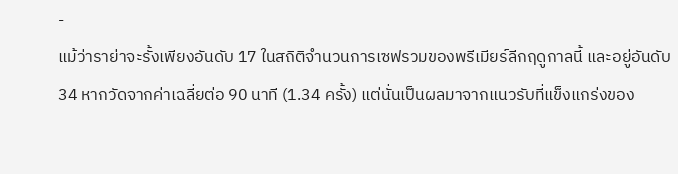-
แม้ว่าราย่าจะรั้งเพียงอันดับ 17 ในสถิติจำนวนการเซฟรวมของพรีเมียร์ลีกฤดูกาลนี้ และอยู่อันดับ 34 หากวัดจากค่าเฉลี่ยต่อ 90 นาที (1.34 ครั้ง) แต่นั่นเป็นผลมาจากแนวรับที่แข็งแกร่งของ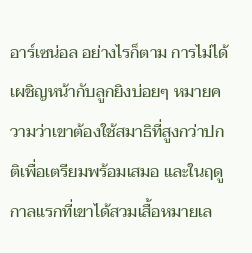อาร์เซน่อล อย่างไรก็ตาม การไม่ได้เผชิญหน้ากับลูกยิงบ่อยๆ หมายความว่าเขาต้องใช้สมาธิที่สูงกว่าปกติเพื่อเตรียมพร้อมเสมอ และในฤดูกาลแรกที่เขาได้สวมเสื้อหมายเล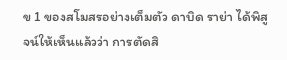ข 1 ของสโมสรอย่างเต็มตัว ดาบิด ราย่า ได้พิสูจน์ให้เห็นแล้วว่า การตัดสิ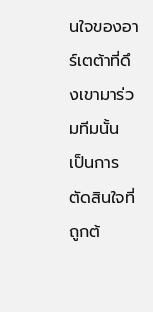นใจของอาร์เตต้าที่ดึงเขามาร่วมทีมนั้น เป็นการตัดสินใจที่ถูกต้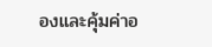องและคุ้มค่าอ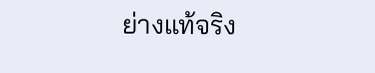ย่างแท้จริง